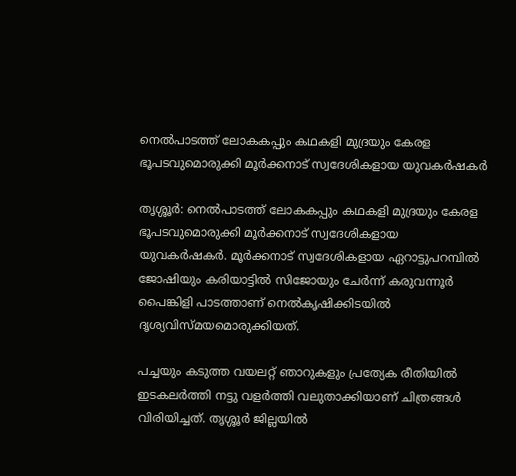നെൽപാടത്ത് ലോകകപ്പും കഥകളി മുദ്രയും കേരള ഭൂപടവുമൊരുക്കി മൂർക്കനാട് സ്വദേശികളായ യുവകർഷകർ

തൃശ്ശൂര്‍: നെൽപാടത്ത് ലോകകപ്പും കഥകളി മുദ്രയും കേരള ഭൂപടവുമൊരുക്കി മൂർക്കനാട് സ്വദേശികളായ യുവകർഷകർ. മൂർക്കനാട് സ്വദേശികളായ ഏറാട്ടുപറമ്പിൽ ജോഷിയും കരിയാട്ടിൽ സിജോയും ചേർന്ന് കരുവന്നൂർ പൈങ്കിളി പാടത്താണ് നെൽകൃഷിക്കിടയിൽ ദൃശ്യവിസ്മയമൊരുക്കിയത്.

പച്ചയും കടുത്ത വയലറ്റ് ഞാറുകളും പ്രത്യേക രീതിയിൽ ഇടകലർത്തി നട്ടു വളർത്തി വലുതാക്കിയാണ് ചിത്രങ്ങൾ വിരിയിച്ചത്. തൃശ്ശൂർ ജില്ലയിൽ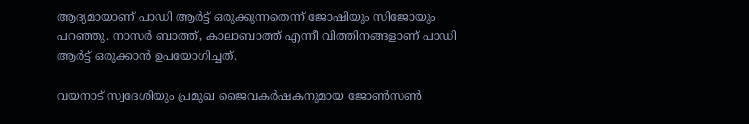ആദ്യമായാണ് പാഡി ആർട്ട് ഒരുക്കുന്നതെന്ന് ജോഷിയും സിജോയും പറഞ്ഞു. നാസർ ബാത്ത്, കാലാബാത്ത് എന്നീ വിത്തിനങ്ങളാണ് പാഡി ആർട്ട് ഒരുക്കാൻ ഉപയോഗിച്ചത്.

വയനാട് സ്വദേശിയും പ്രമുഖ ജൈവകർഷകനുമായ ജോൺസൺ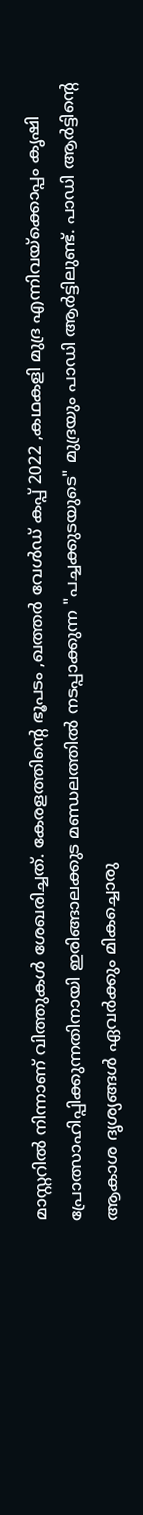മാസ്റ്ററിൽ നിന്നാണ് വിത്തുകൾ ശേഖരിച്ചത്. കേരളത്തിൻ്റെ ഭൂപടം ,ഖത്തർ വേൾഡ് കപ്പ് 2022 ,കഥകളി മുദ്ര എന്നിവയ്ക്കൊപ്പം കൃഷി പ്രോത്സാഹിപ്പിക്കുന്നതിനായി ഇരിങ്ങാലക്കുട മണ്ഡലത്തിൽ നടപ്പാക്കുന്ന "പച്ചക്കുടയുടെ" മുദ്രയും പാഡി ആർട്ടിലുണ്ട്. പാഡി ആ‍ര്‍ട്ടിന്റെ ആകാശ ദൃശ്യങ്ങൾ ഏവര്‍ക്കും മികച്ചൊരു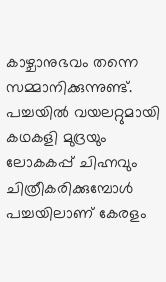കാഴ്ചാനുഭവം തന്നെ സമ്മാനിക്കുന്നുണ്ട്. പച്ചയിൽ വയലറ്റുമായി കഥകളി മുദ്രയും ലോകകപ്പ് ചിഹ്നവും ചിത്രീകരിക്കുമ്പോൾ പച്ചയിലാണ് കേരളം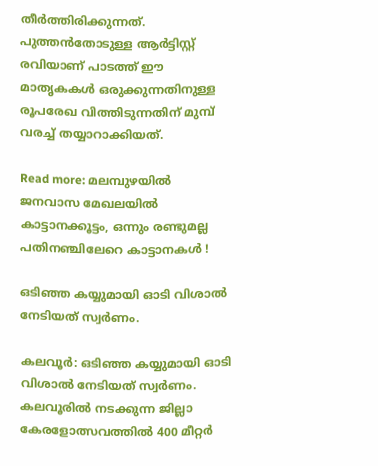തീര്‍ത്തിരിക്കുന്നത്. പുത്തൻതോടുള്ള ആർട്ടിസ്റ്റ് രവിയാണ് പാടത്ത് ഈ മാതൃകകൾ ഒരുക്കുന്നതിനുള്ള രൂപരേഖ വിത്തിടുന്നതിന് മുമ്പ് വരച്ച് തയ്യാറാക്കിയത്.

Read more: മലമ്പുഴയിൽ ജനവാസ മേഖലയിൽ കാട്ടാനക്കൂട്ടം, ഒന്നും രണ്ടുമല്ല പതിനഞ്ചിലേറെ കാട്ടാനകൾ !

ഒടിഞ്ഞ കയ്യുമായി ഓടി വിശാൽ നേടിയത് സ്വർണം.

കലവൂർ: ഒടിഞ്ഞ കയ്യുമായി ഓടി വിശാൽ നേടിയത് സ്വർണം. കലവൂരിൽ നടക്കുന്ന ജില്ലാ കേരളോത്സവത്തിൽ 400 മീറ്റർ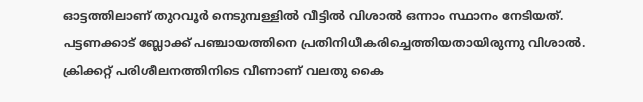ഓട്ടത്തിലാണ് തുറവൂർ നെടുമ്പള്ളിൽ വീട്ടിൽ വിശാൽ ഒന്നാം സ്ഥാനം നേടിയത്. പട്ടണക്കാട് ബ്ലോക്ക് പഞ്ചായത്തിനെ പ്രതിനിധീകരിച്ചെത്തിയതായിരുന്നു വിശാൽ. ക്രിക്കറ്റ് പരിശീലനത്തിനിടെ വീണാണ് വലതു കൈ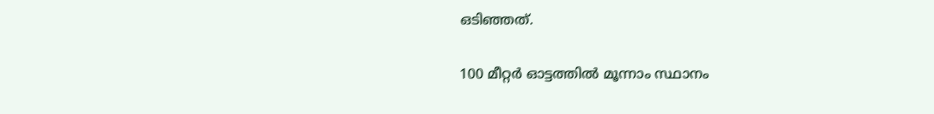ഒടിഞ്ഞത്.

100 മീറ്റർ ഓട്ടത്തിൽ മൂന്നാം സ്ഥാനം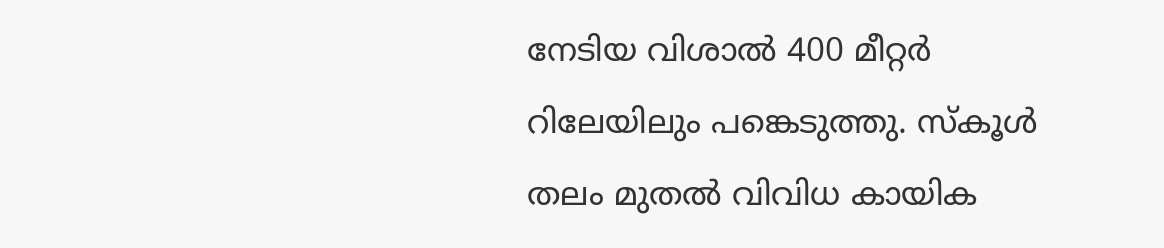നേടിയ വിശാൽ 400 മീറ്റർ റിലേയിലും പങ്കെടുത്തു. സ്കൂൾ തലം മുതൽ വിവിധ കായിക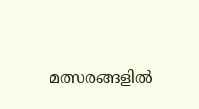മത്സരങ്ങളിൽ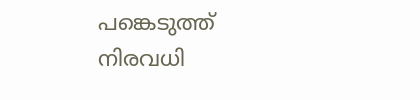പങ്കെടുത്ത് നിരവധി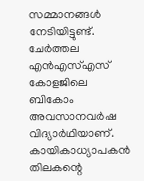സമ്മാനങ്ങൾ നേടിയിട്ടുണ്ട്. ചേർത്തല എൻഎസ്എസ് കോളജിലെ ബികോം അവസാനവർഷ വിദ്യാർഥിയാണ്. കായികാധ്യാപകൻ തിലകന്റെ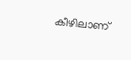കീഴിലാണ്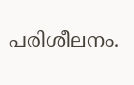പരിശീലനം.